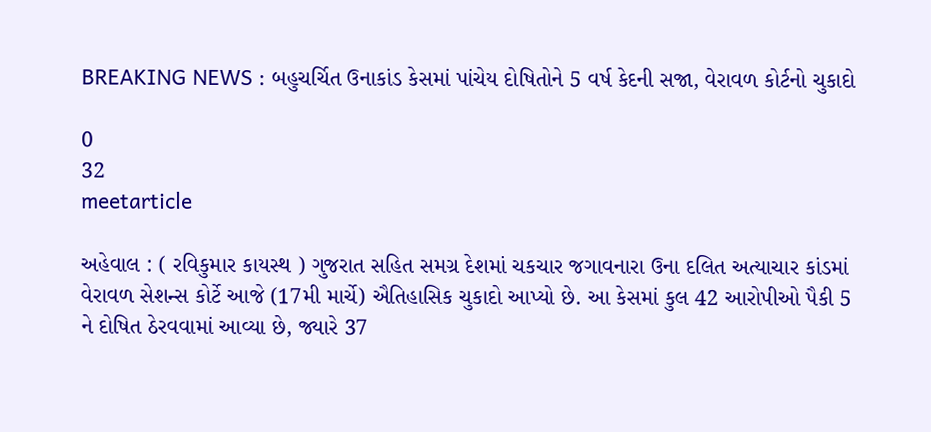BREAKING NEWS : બહુચર્ચિત ઉનાકાંડ કેસમાં પાંચેય દોષિતોને 5 વર્ષ કેદની સજા, વેરાવળ કોર્ટનો ચુકાદો

0
32
meetarticle

અહેવાલ : ( રવિકુમાર કાયસ્થ ) ગુજરાત સહિત સમગ્ર દેશમાં ચકચાર જગાવનારા ઉના દલિત અત્યાચાર કાંડમાં વેરાવળ સેશન્સ કોર્ટે આજે (17મી માર્ચે) ઐતિહાસિક ચુકાદો આપ્યો છે. આ કેસમાં કુલ 42 આરોપીઓ પૈકી 5 ને દોષિત ઠેરવવામાં આવ્યા છે, જ્યારે 37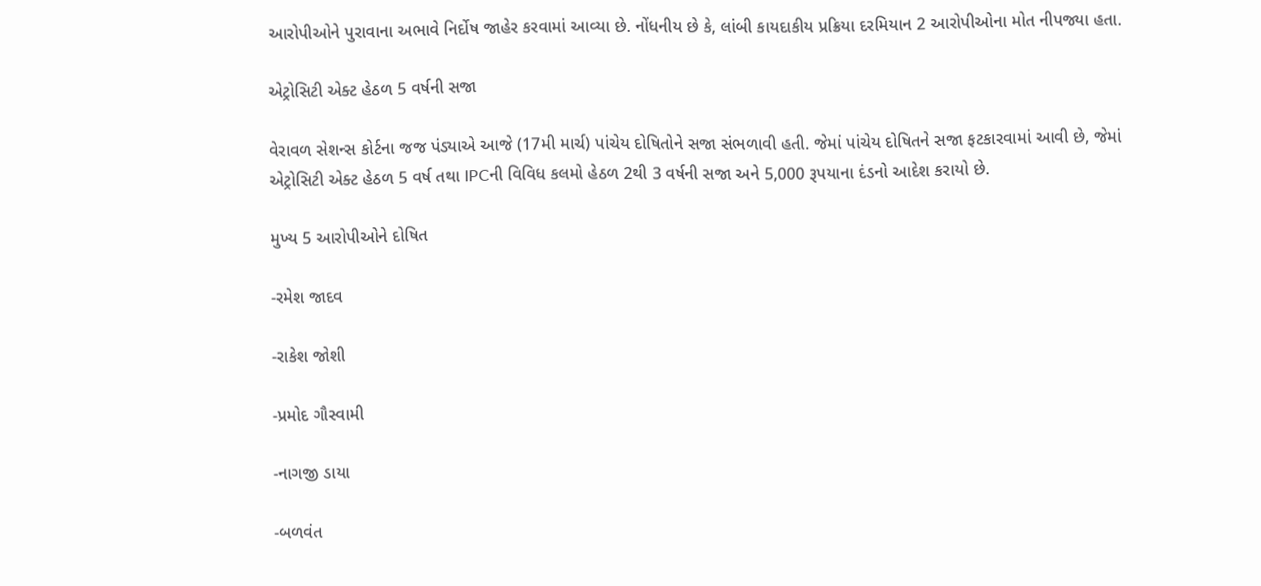આરોપીઓને પુરાવાના અભાવે નિર્દોષ જાહેર કરવામાં આવ્યા છે. નોંધનીય છે કે, લાંબી કાયદાકીય પ્રક્રિયા દરમિયાન 2 આરોપીઓના મોત નીપજ્યા હતા.

એટ્રોસિટી એક્ટ હેઠળ 5 વર્ષની સજા

વેરાવળ સેશન્સ કોર્ટના જજ પંડ્યાએ આજે (17મી માર્ચ) પાંચેય દોષિતોને સજા સંભળાવી હતી. જેમાં પાંચેય દોષિતને સજા ફટકારવામાં આવી છે, જેમાં એટ્રોસિટી એક્ટ હેઠળ 5 વર્ષ તથા IPCની વિવિધ કલમો હેઠળ 2થી 3 વર્ષની સજા અને 5,000 રૂપયાના દંડનો આદેશ કરાયો છે.

મુખ્ય 5 આરોપીઓને દોષિત

-રમેશ જાદવ

-રાકેશ જોશી

-પ્રમોદ ગૌસ્વામી

-નાગજી ડાયા

-બળવંત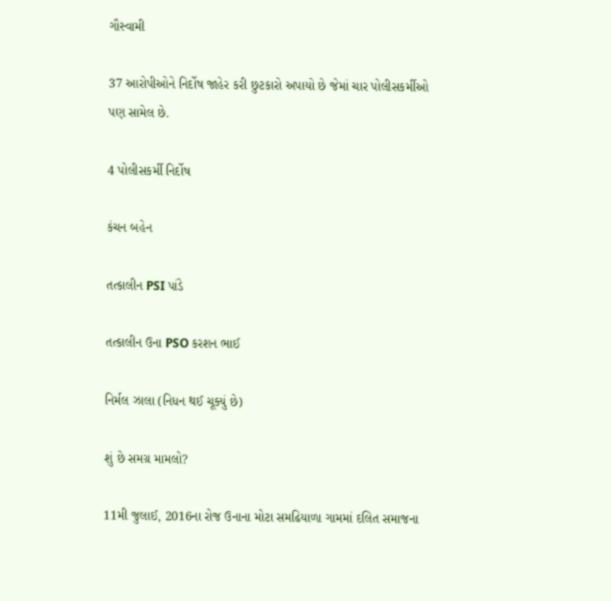ગૌસ્વામી

37 આરોપીઓને નિર્દોષ જાહેર કરી છુટકારો અપાયો છે જેમાં ચાર પોલીસકર્મીઓ પણ સામેલ છે.

4 પોલીસકર્મી નિર્દોષ

કંચન બહેન

તત્કાલીન PSI પાંડે

તત્કાલીન ઉના PSO કરશન ભાઈ

નિર્મલ ઝાલા (નિધન થઈ ચૂક્યું છે)

શું છે સમગ્ર મામલો?

11મી જુલાઈ, 2016ના રોજ ઉનાના મોટા સમઢિયાળા ગામમાં દલિત સમાજના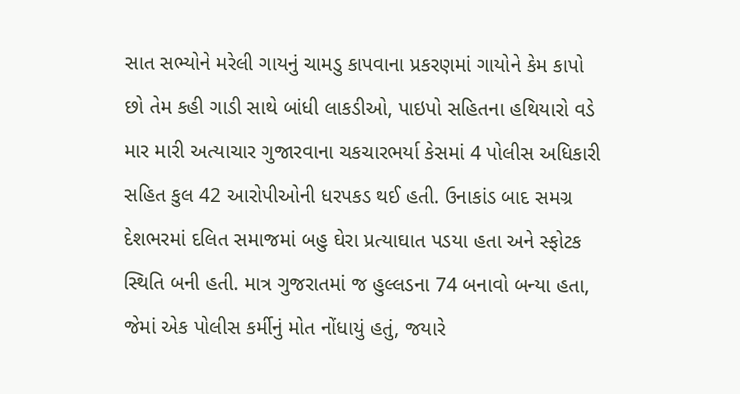સાત સભ્યોને મરેલી ગાયનું ચામડુ કાપવાના પ્રકરણમાં ગાયોને કેમ કાપો છો તેમ કહી ગાડી સાથે બાંધી લાકડીઓ, પાઇપો સહિતના હથિયારો વડે માર મારી અત્યાચાર ગુજારવાના ચકચારભર્યા કેસમાં 4 પોલીસ અધિકારી સહિત કુલ 42 આરોપીઓની ધરપકડ થઈ હતી. ઉનાકાંડ બાદ સમગ્ર દેશભરમાં દલિત સમાજમાં બહુ ઘેરા પ્રત્યાઘાત પડયા હતા અને સ્ફોટક સ્થિતિ બની હતી. માત્ર ગુજરાતમાં જ હુલ્લડના 74 બનાવો બન્યા હતા, જેમાં એક પોલીસ કર્મીનું મોત નોંધાયું હતું, જયારે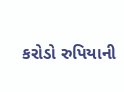કરોડો રુપિયાની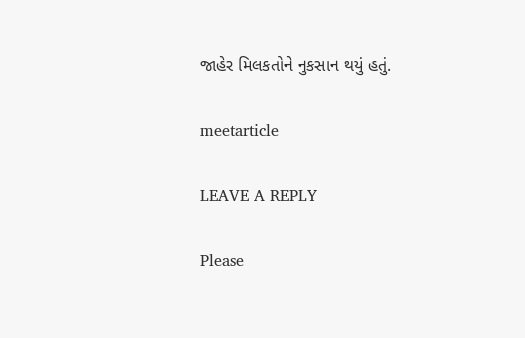જાહેર મિલકતોને નુકસાન થયું હતું.

meetarticle

LEAVE A REPLY

Please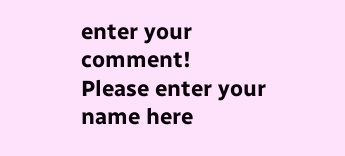enter your comment!
Please enter your name here